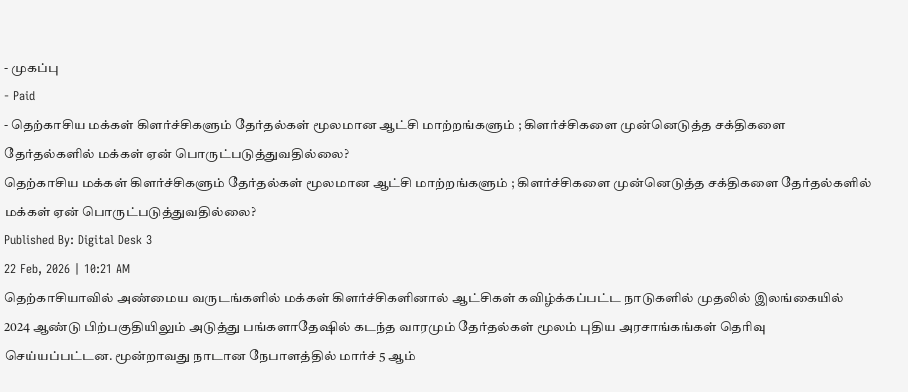- முகப்பு
- Paid
- தெற்காசிய மக்கள் கிளர்ச்சிகளும் தேர்தல்கள் மூலமான ஆட்சி மாற்றங்களும் ; கிளர்ச்சிகளை முன்னெடுத்த சக்திகளை தேர்தல்களில் மக்கள் ஏன் பொருட்படுத்துவதில்லை?
தெற்காசிய மக்கள் கிளர்ச்சிகளும் தேர்தல்கள் மூலமான ஆட்சி மாற்றங்களும் ; கிளர்ச்சிகளை முன்னெடுத்த சக்திகளை தேர்தல்களில் மக்கள் ஏன் பொருட்படுத்துவதில்லை?
Published By: Digital Desk 3
22 Feb, 2026 | 10:21 AM
தெற்காசியாவில் அண்மைய வருடங்களில் மக்கள் கிளர்ச்சிகளினால் ஆட்சிகள் கவிழ்க்கப்பட்ட நாடுகளில் முதலில் இலங்கையில் 2024 ஆண்டு பிற்பகுதியிலும் அடுத்து பங்களாதேஷில் கடந்த வாரமும் தேர்தல்கள் மூலம் புதிய அரசாங்கங்கள் தெரிவு செய்யப்பட்டன. மூன்றாவது நாடான நேபாளத்தில் மார்ச் 5 ஆம்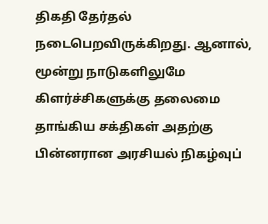திகதி தேர்தல் நடைபெறவிருக்கிறது. ஆனால், மூன்று நாடுகளிலுமே கிளர்ச்சிகளுக்கு தலைமை தாங்கிய சக்திகள் அதற்கு பின்னரான அரசியல் நிகழ்வுப்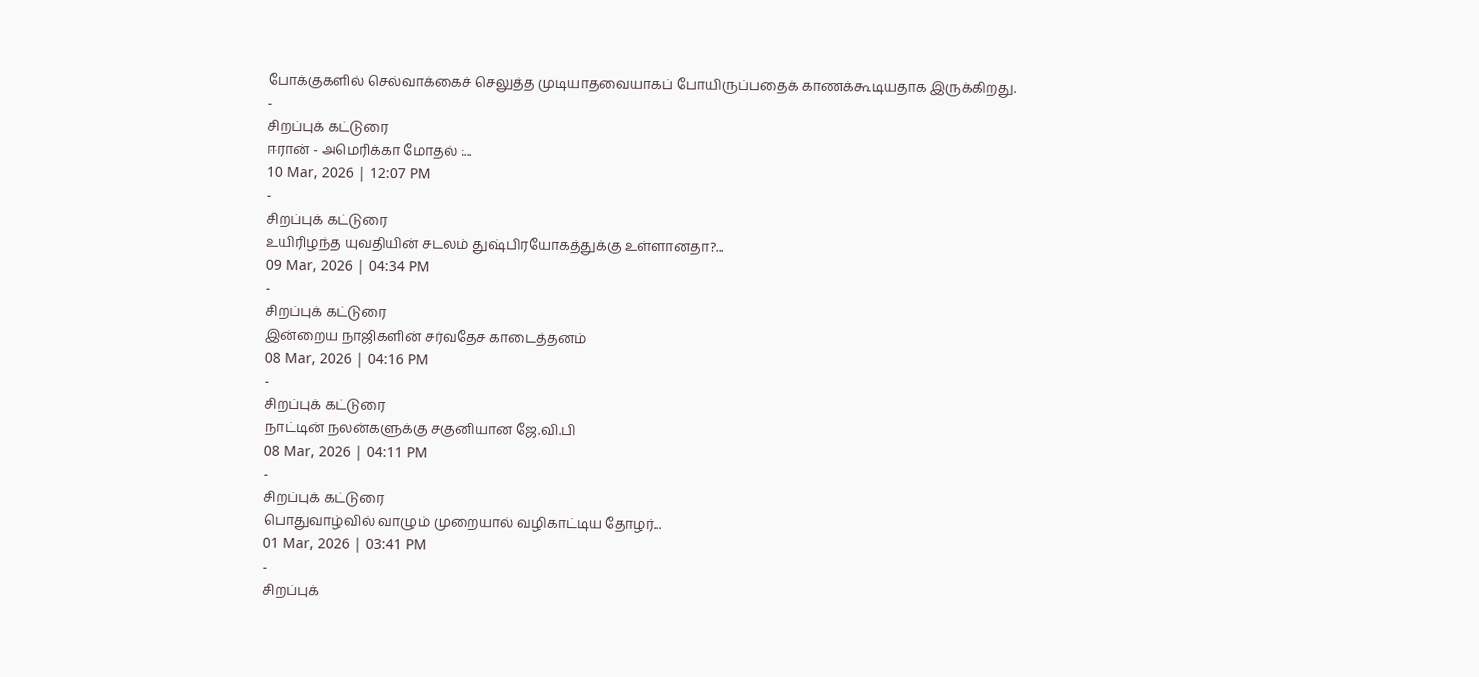போக்குகளில் செல்வாக்கைச் செலுத்த முடியாதவையாகப் போயிருப்பதைக் காணக்கூடியதாக இருக்கிறது.
-
சிறப்புக் கட்டுரை
ஈரான் - அமெரிக்கா மோதல் :...
10 Mar, 2026 | 12:07 PM
-
சிறப்புக் கட்டுரை
உயிரிழந்த யுவதியின் சடலம் துஷ்பிரயோகத்துக்கு உள்ளானதா?...
09 Mar, 2026 | 04:34 PM
-
சிறப்புக் கட்டுரை
இன்றைய நாஜிகளின் சர்வதேச காடைத்தனம்
08 Mar, 2026 | 04:16 PM
-
சிறப்புக் கட்டுரை
நாட்டின் நலன்களுக்கு சகுனியான ஜே.வி.பி
08 Mar, 2026 | 04:11 PM
-
சிறப்புக் கட்டுரை
பொதுவாழ்வில் வாழும் முறையால் வழிகாட்டிய தோழர்...
01 Mar, 2026 | 03:41 PM
-
சிறப்புக்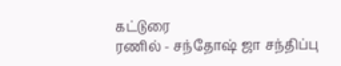கட்டுரை
ரணில் - சந்தோஷ் ஜா சந்திப்பு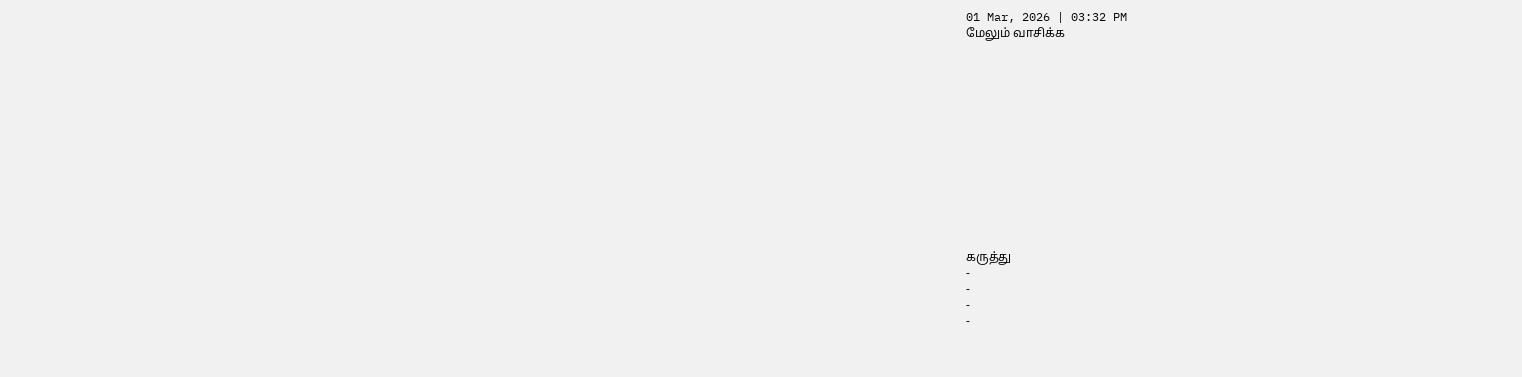01 Mar, 2026 | 03:32 PM
மேலும் வாசிக்க













கருத்து
-
-
-
-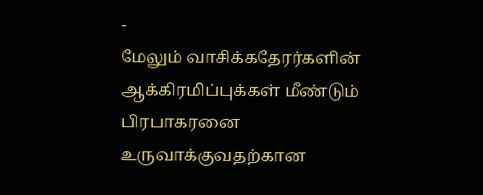-
மேலும் வாசிக்கதேரர்களின் ஆக்கிரமிப்புக்கள் மீண்டும் பிரபாகரனை உருவாக்குவதற்கான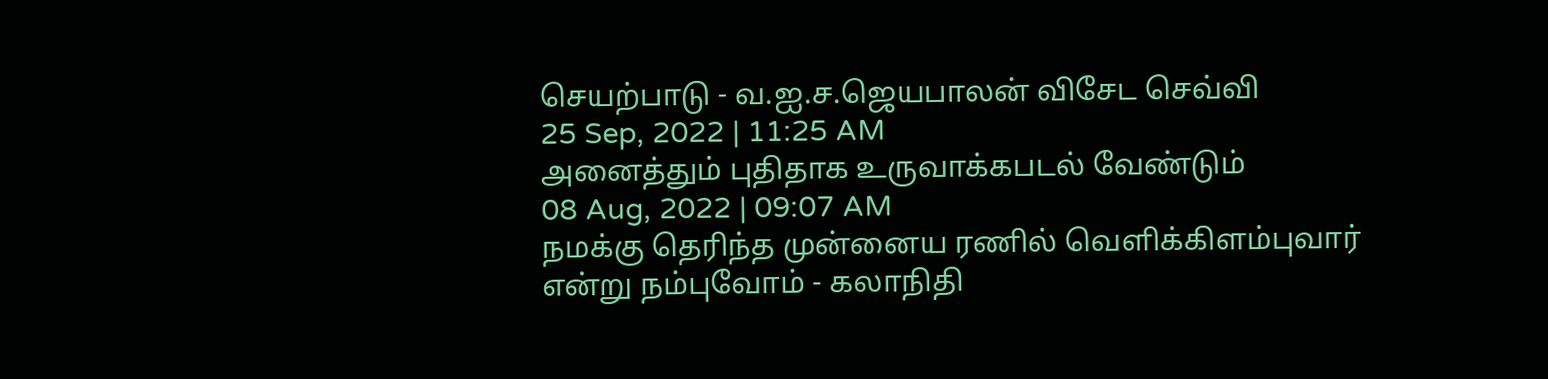செயற்பாடு - வ.ஐ.ச.ஜெயபாலன் விசேட செவ்வி
25 Sep, 2022 | 11:25 AM
அனைத்தும் புதிதாக உருவாக்கபடல் வேண்டும்
08 Aug, 2022 | 09:07 AM
நமக்கு தெரிந்த முன்னைய ரணில் வெளிக்கிளம்புவார் என்று நம்புவோம் - கலாநிதி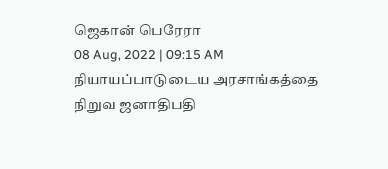ஜெகான் பெரேரா
08 Aug, 2022 | 09:15 AM
நியாயப்பாடுடைய அரசாங்கத்தை நிறுவ ஜனாதிபதி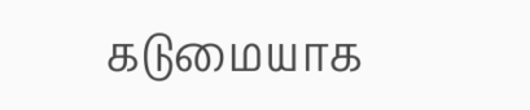கடுமையாக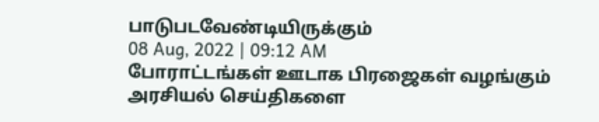பாடுபடவேண்டியிருக்கும்
08 Aug, 2022 | 09:12 AM
போராட்டங்கள் ஊடாக பிரஜைகள் வழங்கும் அரசியல் செய்திகளை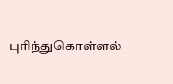புரிந்துகொள்ளல்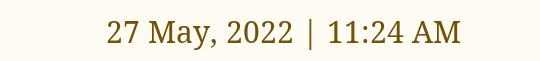27 May, 2022 | 11:24 AM